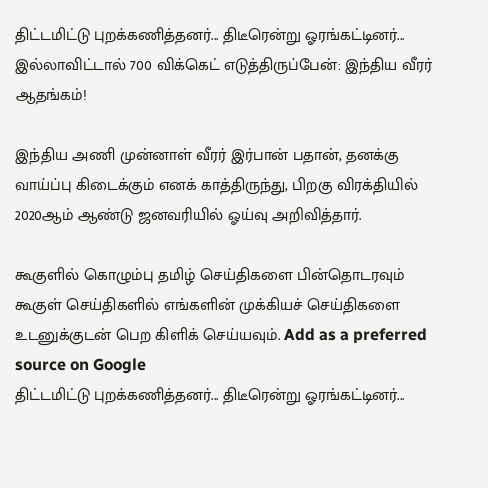திட்டமிட்டு புறக்கணித்தனர்... திடீரென்று ஓரங்கட்டினர்... இல்லாவிட்டால் 700 விக்கெட் எடுத்திருப்பேன்: இந்திய வீரர் ஆதங்கம்!

இந்திய அணி முன்னாள் வீரர் இர்பான் பதான், தனக்கு வாய்ப்பு கிடைக்கும் எனக் காத்திருந்து, பிறகு விரக்தியில் 2020ஆம் ஆண்டு ஜனவரியில் ஓய்வு அறிவித்தார்.

கூகுளில் கொழும்பு தமிழ் செய்திகளை பின்தொடரவும் கூகுள் செய்திகளில் எங்களின் முக்கியச் செய்திகளை உடனுக்குடன் பெற கிளிக் செய்யவும். Add as a preferred source on Google
திட்டமிட்டு புறக்கணித்தனர்... திடீரென்று ஓரங்கட்டினர்...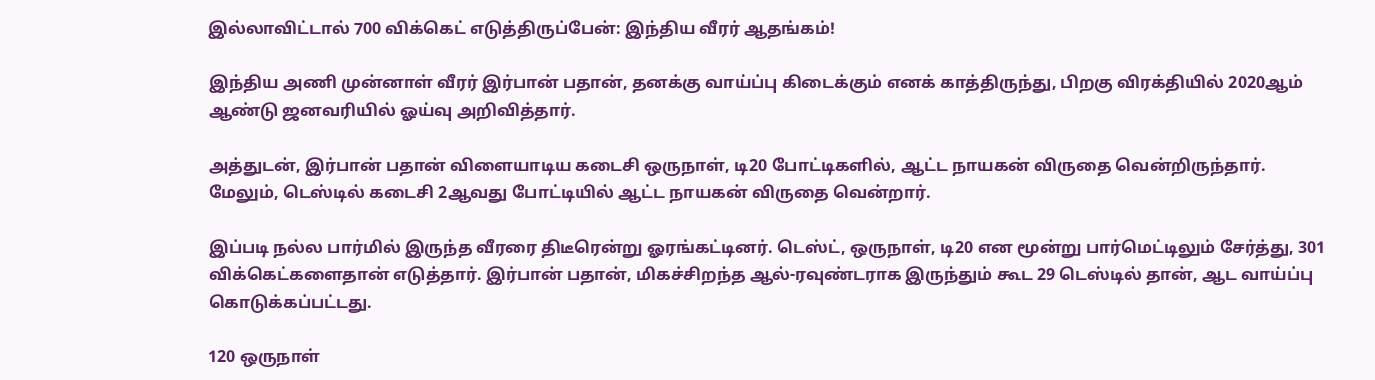இல்லாவிட்டால் 700 விக்கெட் எடுத்திருப்பேன்: இந்திய வீரர் ஆதங்கம்!

இந்திய அணி முன்னாள் வீரர் இர்பான் பதான், தனக்கு வாய்ப்பு கிடைக்கும் எனக் காத்திருந்து, பிறகு விரக்தியில் 2020ஆம் ஆண்டு ஜனவரியில் ஓய்வு அறிவித்தார்.

அத்துடன், இர்பான் பதான் விளையாடிய கடைசி ஒருநாள், டி20 போட்டிகளில், ஆட்ட நாயகன் விருதை வென்றிருந்தார். மேலும், டெஸ்டில் கடைசி 2ஆவது போட்டியில் ஆட்ட நாயகன் விருதை வென்றார்.

இப்படி நல்ல பார்மில் இருந்த வீரரை திடீரென்று ஓரங்கட்டினர். டெஸ்ட், ஒருநாள், டி20 என மூன்று பார்மெட்டிலும் சேர்த்து, 301 விக்கெட்களைதான் எடுத்தார். இர்பான் பதான், மிகச்சிறந்த ஆல்-ரவுண்டராக இருந்தும் கூட 29 டெஸ்டில் தான், ஆட வாய்ப்பு கொடுக்கப்பட்டது.

120 ஒருநாள்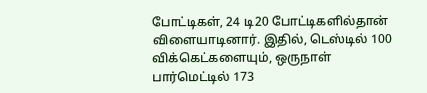போட்டிகள், 24 டி20 போட்டிகளில்தான் விளையாடினார். இதில், டெஸ்டில் 100 விக்கெட்களையும், ஒருநாள் பார்மெட்டில் 173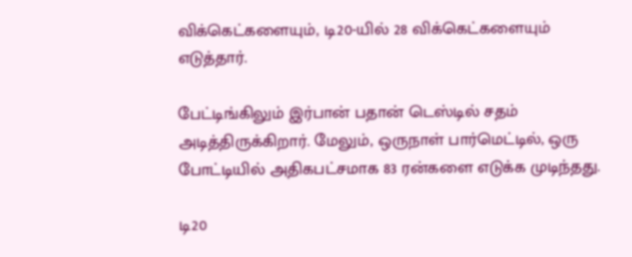விக்கெட்களையும், டி20-யில் 28 விக்கெட்களையும் எடுத்தார்.

பேட்டிங்கிலும் இர்பான் பதான் டெஸ்டில் சதம் அடித்திருக்கிறார். மேலும், ஒருநாள் பார்மெட்டில், ஒரு போட்டியில் அதிகபட்சமாக 83 ரன்களை எடுக்க முடிந்தது.

டி20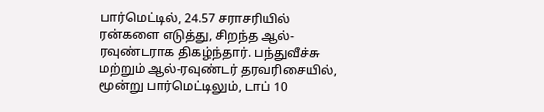பார்மெட்டில், 24.57 சராசரியில் ரன்களை எடுத்து, சிறந்த ஆல்-ரவுண்டராக திகழ்ந்தார். பந்துவீச்சு மற்றும் ஆல்-ரவுண்டர் தரவரிசையில், மூன்று பார்மெட்டிலும், டாப் 10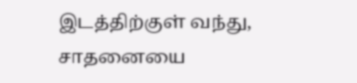இடத்திற்குள் வந்து, சாதனையை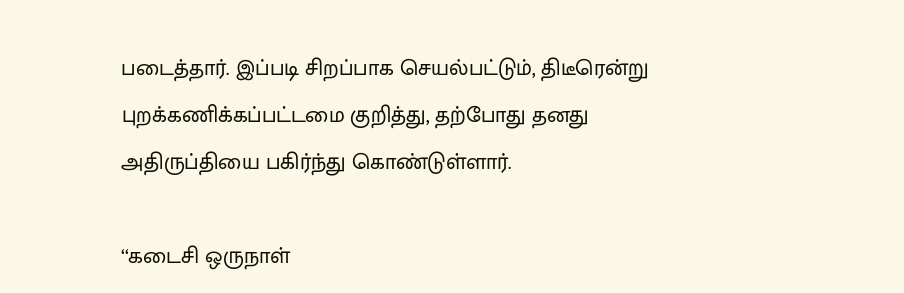படைத்தார். இப்படி சிறப்பாக செயல்பட்டும், திடீரென்று புறக்கணிக்கப்பட்டமை குறித்து, தற்போது தனது அதிருப்தியை பகிர்ந்து கொண்டுள்ளார்.

‘‘கடைசி ஒருநாள்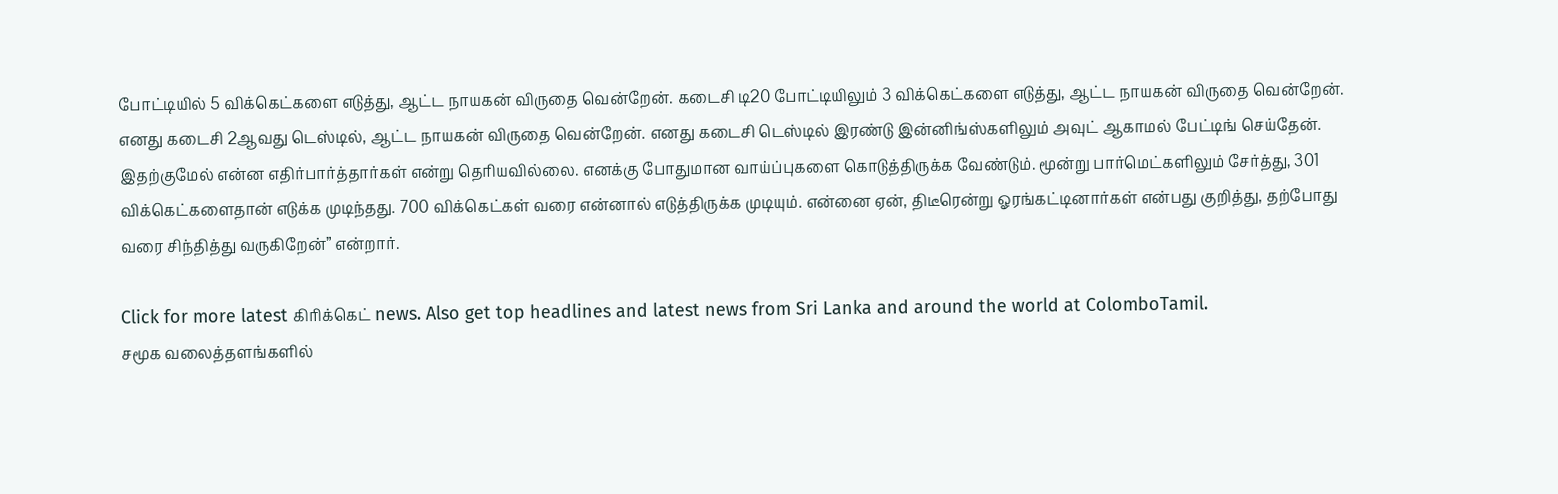போட்டியில் 5 விக்கெட்களை எடுத்து, ஆட்ட நாயகன் விருதை வென்றேன். கடைசி டி20 போட்டியிலும் 3 விக்கெட்களை எடுத்து, ஆட்ட நாயகன் விருதை வென்றேன். எனது கடைசி 2ஆவது டெஸ்டில், ஆட்ட நாயகன் விருதை வென்றேன். எனது கடைசி டெஸ்டில் இரண்டு இன்னிங்ஸ்களிலும் அவுட் ஆகாமல் பேட்டிங் செய்தேன். இதற்குமேல் என்ன எதிர்பார்த்தார்கள் என்று தெரியவில்லை. எனக்கு போதுமான வாய்ப்புகளை கொடுத்திருக்க வேண்டும். மூன்று பார்மெட்களிலும் சேர்த்து, 301 விக்கெட்களைதான் எடுக்க முடிந்தது. 700 விக்கெட்கள் வரை என்னால் எடுத்திருக்க முடியும். என்னை ஏன், திடீரென்று ஓரங்கட்டினார்கள் என்பது குறித்து, தற்போது வரை சிந்தித்து வருகிறேன்” என்றார்.

Click for more latest கிரிக்கெட் news. Also get top headlines and latest news from Sri Lanka and around the world at ColomboTamil.
சமூக வலைத்தளங்களில்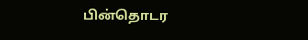பின்தொடர